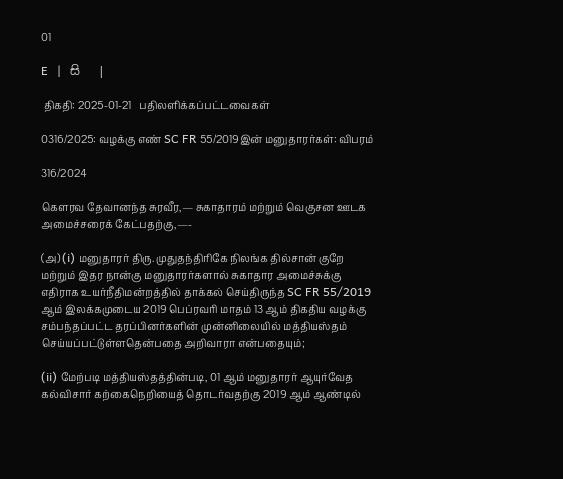01

E   |   සි   |

 திகதி: 2025-01-21   பதிலளிக்கப்பட்டவைகள்

0316/2025: வழக்கு எண் SC FR 55/2019இன் மனுதாரர்கள்: விபரம்

316/2024

கௌரவ தேவானந்த சுரவீர,— சுகாதாரம் மற்றும் வெகுசன ஊடக அமைச்சரைக் கேட்பதற்கு,—-

(அ) (i) மனுதாரர் திரு. முதுதந்திரிகே நிலங்க தில்சான் குறே மற்றும் இதர நான்கு மனுதாரர்களால் சுகாதார அமைச்சுக்கு எதிராக உயர்நீதிமன்றத்தில் தாக்கல் செய்திருந்த SC FR 55/2019 ஆம் இலக்கமுடைய 2019 பெப்ரவரி மாதம் 13 ஆம் திகதிய வழக்கு சம்பந்தப்பட்ட தரப்பினர்களின் முன்னிலையில் மத்தியஸ்தம் செய்யப்பட்டுள்ளதென்பதை அறிவாரா என்பதையும்;

(ii) மேற்படி மத்தியஸ்தத்தின்படி, 01 ஆம் மனுதாரர் ஆயுர்வேத கல்விசார் கற்கைநெறியைத் தொடர்வதற்கு 2019 ஆம் ஆண்டில்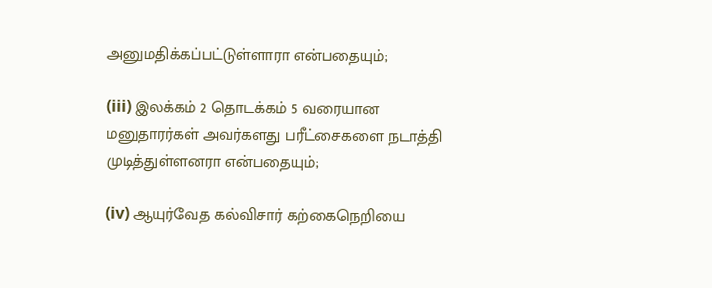அனுமதிக்கப்பட்டுள்ளாரா என்பதையும்;

(iii) இலக்கம் 2 தொடக்கம் 5 வரையான மனுதாரர்கள் அவர்களது பரீட்சைகளை நடாத்தி முடித்துள்ளனரா என்பதையும்;

(iv) ஆயுர்வேத கல்விசார் கற்கைநெறியை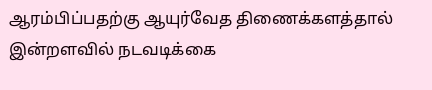ஆரம்பிப்பதற்கு ஆயுர்வேத திணைக்களத்தால் இன்றளவில் நடவடிக்கை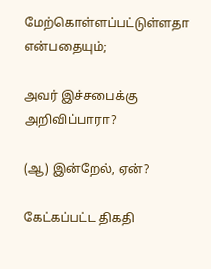மேற்கொள்ளப்பட்டுள்ளதா என்பதையும்;

அவர் இச்சபைக்கு அறிவிப்பாரா?

(ஆ) இன்றேல், ஏன்?

கேட்கப்பட்ட திகதி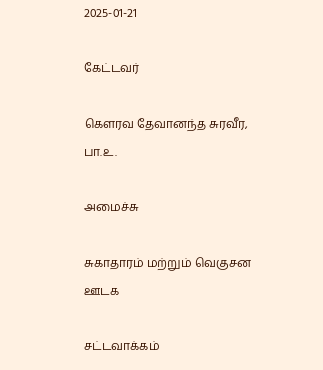2025-01-21

கேட்டவர்

கௌரவ தேவானந்த சுரவீர, பா.உ.

அமைச்சு

சுகாதாரம் மற்றும் வெகுசன ஊடக

சட்டவாக்கம்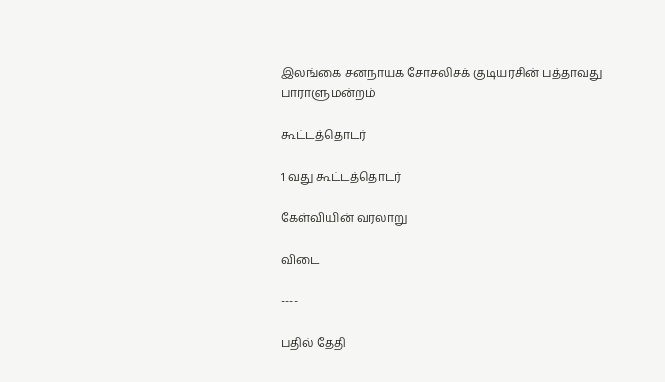இலங்கை சனநாயக சோசலிசக் குடியரசின் பத்தாவது பாராளுமன்றம்

கூட்டத்தொடர்

1 வது கூட்டத்தொடர்

கேள்வியின் வரலாறு

விடை

----

பதில் தேதி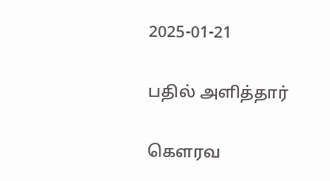2025-01-21

பதில் அளித்தார்

கௌரவ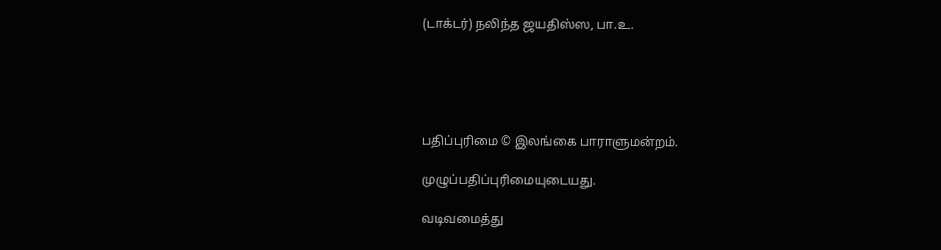(டாக்டர்) நலிந்த ஜயதிஸ்ஸ, பா.உ.





பதிப்புரிமை © இலங்கை பாராளுமன்றம்.

முழுப்பதிப்புரிமையுடையது.

வடிவமைத்து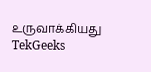உருவாக்கியது  TekGeeks